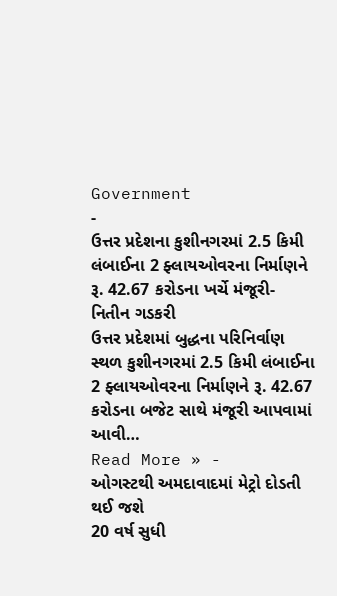Government
-
ઉત્તર પ્રદેશના કુશીનગરમાં 2.5 કિમી લંબાઈના 2 ફ્લાયઓવરના નિર્માણને રૂ. 42.67 કરોડના ખર્ચે મંજૂરી- નિતીન ગડકરી
ઉત્તર પ્રદેશમાં બુદ્ધના પરિનિર્વાણ સ્થળ કુશીનગરમાં 2.5 કિમી લંબાઈના 2 ફ્લાયઓવરના નિર્માણને રૂ. 42.67 કરોડના બજેટ સાથે મંજૂરી આપવામાં આવી…
Read More » -
ઓગસ્ટથી અમદાવાદમાં મેટ્રો દોડતી થઈ જશે
20 વર્ષ સુધી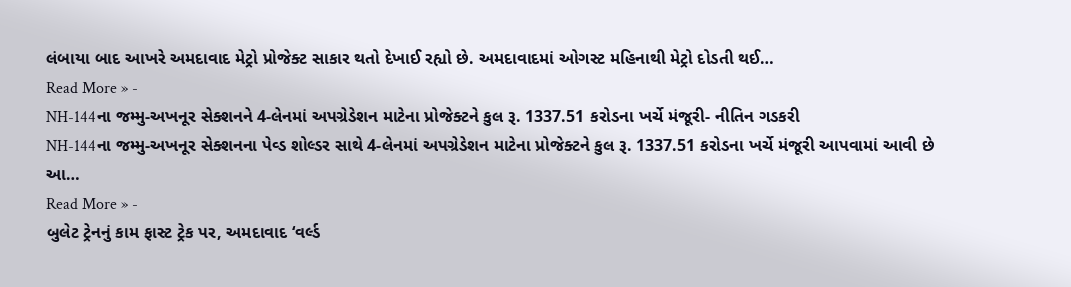લંબાયા બાદ આખરે અમદાવાદ મેટ્રો પ્રોજેક્ટ સાકાર થતો દેખાઈ રહ્યો છે. અમદાવાદમાં ઓગસ્ટ મહિનાથી મેટ્રો દોડતી થઈ…
Read More » -
NH-144ના જમ્મુ-અખનૂર સેક્શનને 4-લેનમાં અપગ્રેડેશન માટેના પ્રોજેક્ટને કુલ રૂ. 1337.51 કરોડના ખર્ચે મંજૂરી- નીતિન ગડકરી
NH-144ના જમ્મુ-અખનૂર સેક્શનના પેવ્ડ શોલ્ડર સાથે 4-લેનમાં અપગ્રેડેશન માટેના પ્રોજેક્ટને કુલ રૂ. 1337.51 કરોડના ખર્ચે મંજૂરી આપવામાં આવી છે આ…
Read More » -
બુલેટ ટ્રેનનું કામ ફાસ્ટ ટ્રેક પર, અમદાવાદ ‘વર્લ્ડ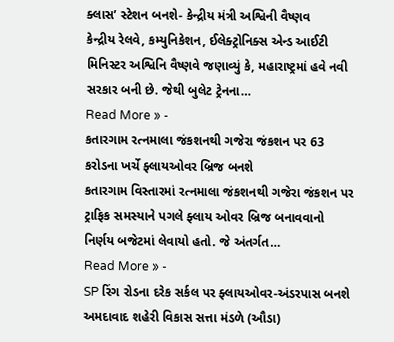ક્લાસ’ સ્ટેશન બનશે- કેન્દ્રીય મંત્રી અશ્વિની વૈષ્ણવ
કેન્દ્રીય રેલવે, કમ્યુનિકેશન, ઈલેક્ટ્રોનિક્સ એન્ડ આઈટી મિનિસ્ટર અશ્વિનિ વૈષ્ણવે જણાવ્યું કે, મહારાષ્ટ્રમાં હવે નવી સરકાર બની છે. જેથી બુલેટ ટ્રેનના…
Read More » -
કતારગામ રત્નમાલા જંકશનથી ગજેરા જંકશન પર 63 કરોડના ખર્ચે ફ્લાયઓવર બ્રિજ બનશે
કતારગામ વિસ્તારમાં રત્નમાલા જંકશનથી ગજેરા જંકશન પર ટ્રાફિક સમસ્યાને પગલે ફ્લાય ઓવર બ્રિજ બનાવવાનો નિર્ણય બજેટમાં લેવાયો હતો. જે અંતર્ગત…
Read More » -
SP રિંગ રોડના દરેક સર્કલ પર ફ્લાયઓવર-અંડરપાસ બનશે
અમદાવાદ શહેરી વિકાસ સત્તા મંડળે (ઔડા)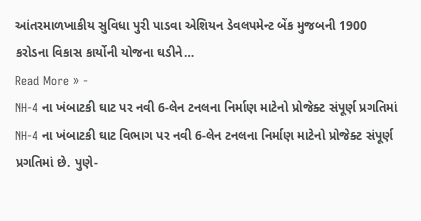આંતરમાળખાકીય સુવિધા પુરી પાડવા એશિયન ડેવલપમેન્ટ બેંક મુજબની 1900 કરોડના વિકાસ કાર્યોની યોજના ઘડીને…
Read More » -
NH-4 ના ખંબાટકી ઘાટ પર નવી 6-લેન ટનલના નિર્માણ માટેનો પ્રોજેક્ટ સંપૂર્ણ પ્રગતિમાં
NH-4 ના ખંબાટકી ઘાટ વિભાગ પર નવી 6-લેન ટનલના નિર્માણ માટેનો પ્રોજેક્ટ સંપૂર્ણ પ્રગતિમાં છે. પુણે-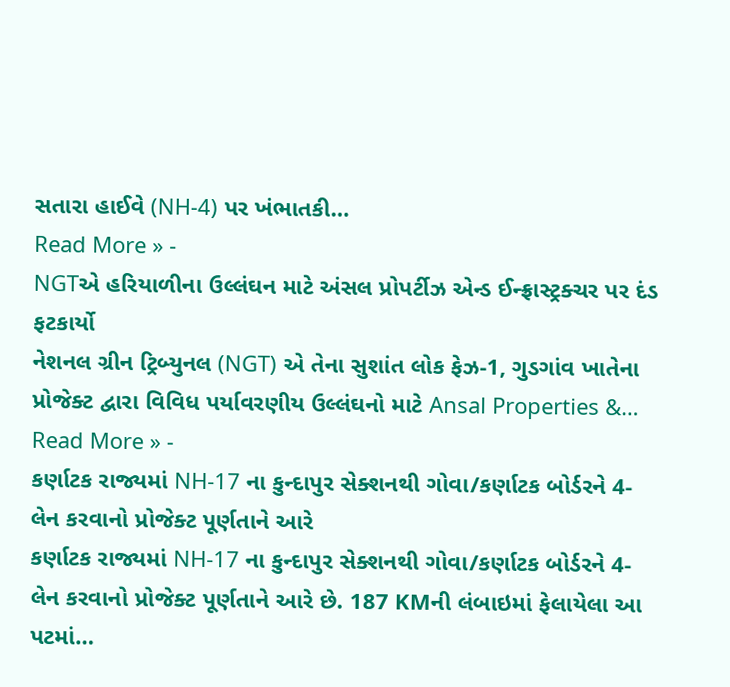સતારા હાઈવે (NH-4) પર ખંભાતકી…
Read More » -
NGTએ હરિયાળીના ઉલ્લંઘન માટે અંસલ પ્રોપર્ટીઝ એન્ડ ઈન્ફ્રાસ્ટ્રક્ચર પર દંડ ફટકાર્યો
નેશનલ ગ્રીન ટ્રિબ્યુનલ (NGT) એ તેના સુશાંત લોક ફેઝ-1, ગુડગાંવ ખાતેના પ્રોજેક્ટ દ્વારા વિવિધ પર્યાવરણીય ઉલ્લંઘનો માટે Ansal Properties &…
Read More » -
કર્ણાટક રાજ્યમાં NH-17 ના કુન્દાપુર સેક્શનથી ગોવા/કર્ણાટક બોર્ડરને 4-લેન કરવાનો પ્રોજેક્ટ પૂર્ણતાને આરે
કર્ણાટક રાજ્યમાં NH-17 ના કુન્દાપુર સેક્શનથી ગોવા/કર્ણાટક બોર્ડરને 4-લેન કરવાનો પ્રોજેક્ટ પૂર્ણતાને આરે છે. 187 KMની લંબાઇમાં ફેલાયેલા આ પટમાં…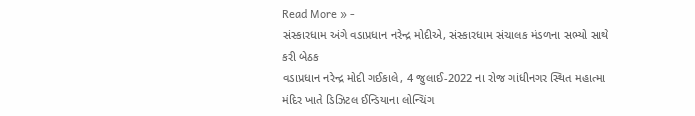Read More » -
સંસ્કારધામ અંગે વડાપ્રધાન નરેન્દ્ર મોદીએ, સંસ્કારધામ સંચાલક મંડળના સભ્યો સાથે કરી બેઠક
વડાપ્રધાન નરેન્દ્ર મોદી ગઈકાલે, 4 જુલાઈ-2022 ના રોજ ગાંધીનગર સ્થિત મહાત્મા મંદિર ખાતે ડિઝિટલ ઈન્ડિયાના લોન્ચિંગ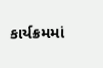કાર્યક્રમમાં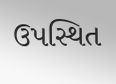ઉપસ્થિત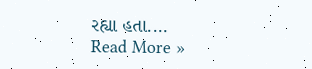રહ્યા હતા.…
Read More »